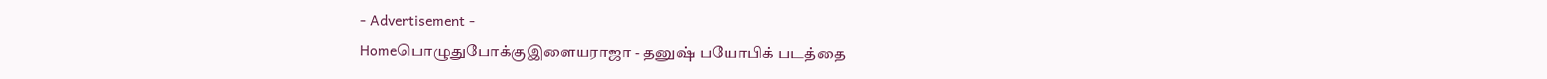- Advertisement -
Homeபொழுதுபோக்குஇளையராஜா - தனுஷ் பயோபிக் படத்தை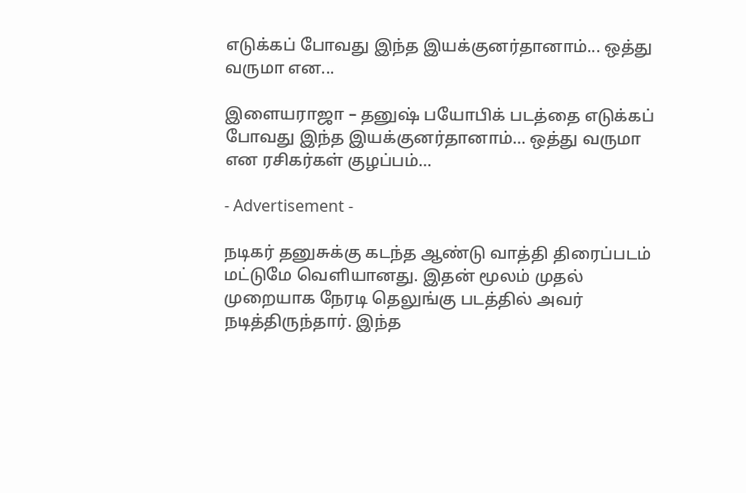எடுக்கப் போவது இந்த இயக்குனர்தானாம்... ஒத்து வருமா என...

இளையராஜா – தனுஷ் பயோபிக் படத்தை எடுக்கப் போவது இந்த இயக்குனர்தானாம்… ஒத்து வருமா என ரசிகர்கள் குழப்பம்…

- Advertisement -

நடிகர் தனுசுக்கு கடந்த ஆண்டு வாத்தி திரைப்படம் மட்டுமே வெளியானது. இதன் மூலம் முதல் முறையாக நேரடி தெலுங்கு படத்தில் அவர் நடித்திருந்தார். இந்த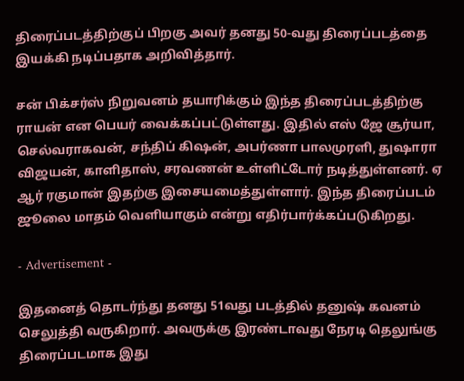திரைப்படத்திற்குப் பிறகு அவர் தனது 50-வது திரைப்படத்தை இயக்கி நடிப்பதாக அறிவித்தார்.

சன் பிக்சர்ஸ் நிறுவனம் தயாரிக்கும் இந்த திரைப்படத்திற்கு ராயன் என பெயர் வைக்கப்பட்டுள்ளது. இதில் எஸ் ஜே சூர்யா, செல்வராகவன், சந்திப் கிஷன், அபர்ணா பாலமுரளி, துஷாரா விஜயன், காளிதாஸ், சரவணன் உள்ளிட்டோர் நடித்துள்ளனர். ஏ ஆர் ரகுமான் இதற்கு இசையமைத்துள்ளார். இந்த திரைப்படம் ஜூலை மாதம் வெளியாகும் என்று எதிர்பார்க்கப்படுகிறது.

- Advertisement -

இதனைத் தொடர்ந்து தனது 51வது படத்தில் தனுஷ் கவனம் செலுத்தி வருகிறார். அவருக்கு இரண்டாவது நேரடி தெலுங்கு திரைப்படமாக இது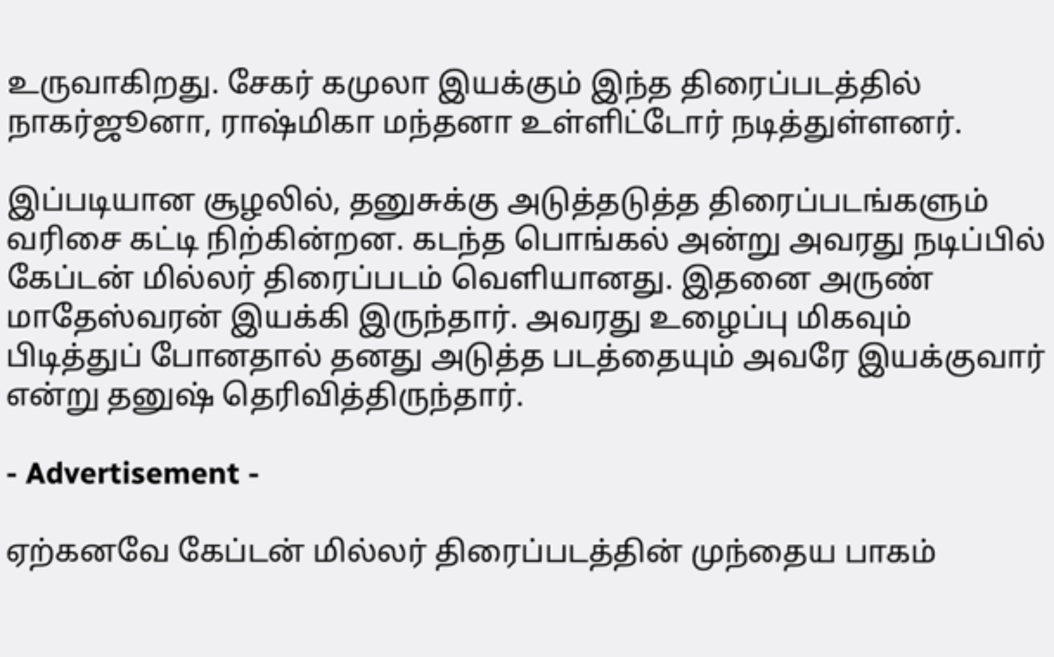உருவாகிறது. சேகர் கமுலா இயக்கும் இந்த திரைப்படத்தில் நாகர்ஜூனா, ராஷ்மிகா மந்தனா உள்ளிட்டோர் நடித்துள்ளனர்.

இப்படியான சூழலில், தனுசுக்கு அடுத்தடுத்த திரைப்படங்களும் வரிசை கட்டி நிற்கின்றன. கடந்த பொங்கல் அன்று அவரது நடிப்பில் கேப்டன் மில்லர் திரைப்படம் வெளியானது. இதனை அருண் மாதேஸ்வரன் இயக்கி இருந்தார். அவரது உழைப்பு மிகவும் பிடித்துப் போனதால் தனது அடுத்த படத்தையும் அவரே இயக்குவார் என்று தனுஷ் தெரிவித்திருந்தார்.

- Advertisement -

ஏற்கனவே கேப்டன் மில்லர் திரைப்படத்தின் முந்தைய பாகம்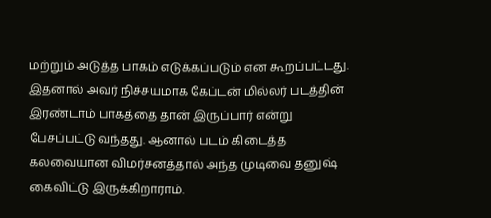மற்றும் அடுத்த பாகம் எடுக்கப்படும் என கூறப்பட்டது. இதனால் அவர் நிச்சயமாக கேப்டன் மில்லர் படத்தின் இரண்டாம் பாகத்தை தான் இருப்பார் என்று பேசப்பட்டு வந்தது. ஆனால் படம் கிடைத்த கலவையான விமர்சனத்தால் அந்த முடிவை தனுஷ் கைவிட்டு இருக்கிறாராம்.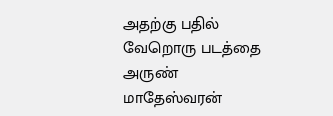அதற்கு பதில் வேறொரு படத்தை அருண் மாதேஸ்வரன்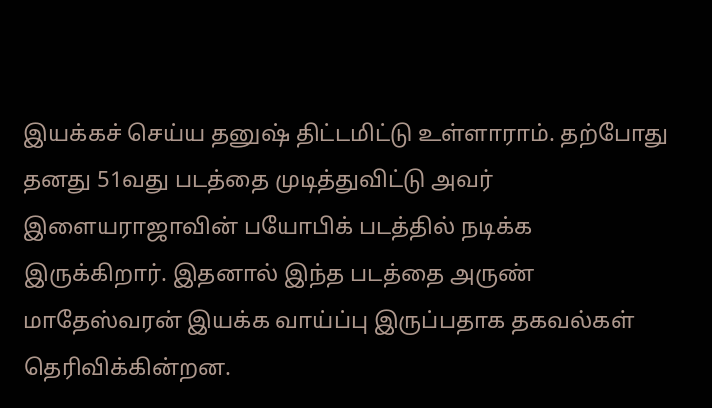இயக்கச் செய்ய தனுஷ் திட்டமிட்டு உள்ளாராம். தற்போது தனது 51வது படத்தை முடித்துவிட்டு அவர் இளையராஜாவின் பயோபிக் படத்தில் நடிக்க இருக்கிறார். இதனால் இந்த படத்தை அருண் மாதேஸ்வரன் இயக்க வாய்ப்பு இருப்பதாக தகவல்கள் தெரிவிக்கின்றன.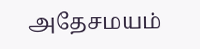அதேசமயம்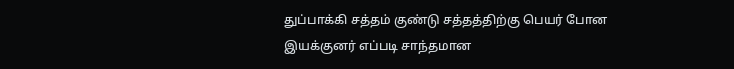துப்பாக்கி சத்தம் குண்டு சத்தத்திற்கு பெயர் போன இயக்குனர் எப்படி சாந்தமான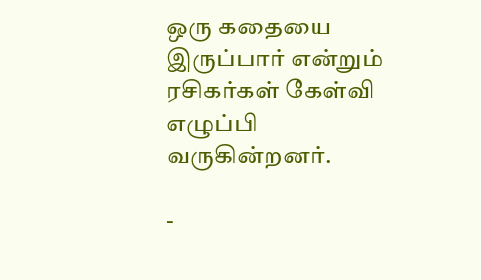ஒரு கதையை இருப்பார் என்றும் ரசிகர்கள் கேள்வி எழுப்பி வருகின்றனர்.

-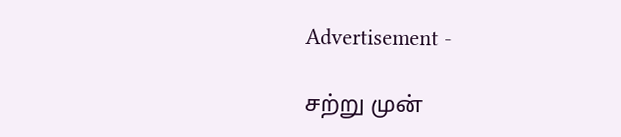Advertisement -

சற்று முன்